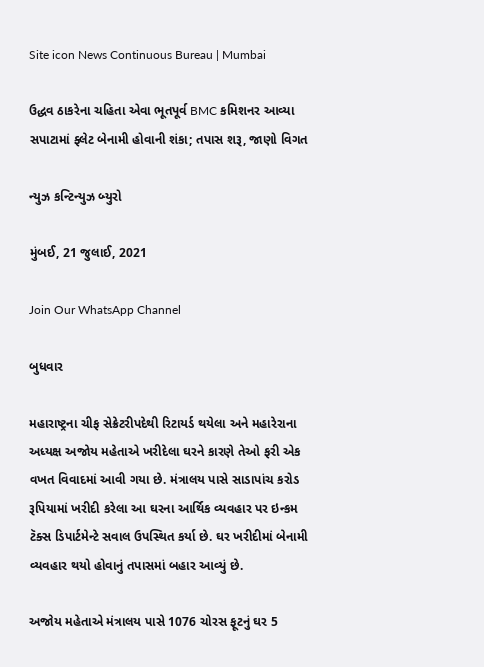Site icon News Continuous Bureau | Mumbai

ઉદ્ધવ ઠાકરેના ચહિતા એવા ભૂતપૂર્વ BMC કમિશનર આવ્યા સપાટામાં ફ્લેટ બેનામી હોવાની શંકા; તપાસ શરૂ, જાણો વિગત

ન્યુઝ કન્ટિન્યુઝ બ્યુરો

મુંબઈ, 21 જુલાઈ, 2021

Join Our WhatsApp Channel

બુધવાર

મહારાષ્ટ્રના ચીફ સેક્રેટરીપદેથી રિટાયર્ડ થયેલા અને મહારેરાના અધ્યક્ષ અજોય મહેતાએ ખરીદેલા ઘરને કારણે તેઓ ફરી એક વખત વિવાદમાં આવી ગયા છે. મંત્રાલય પાસે સાડાપાંચ કરોડ રૂપિયામાં ખરીદી કરેલા આ ઘરના આર્થિક વ્યવહાર પર ઇન્કમ ટૅક્સ ડિપાર્ટમેન્ટે સવાલ ઉપસ્થિત કર્યા છે. ઘર ખરીદીમાં બેનામી વ્યવહાર થયો હોવાનું તપાસમાં બહાર આવ્યું છે.

અજોય મહેતાએ મંત્રાલય પાસે 1076 ચોરસ ફૂટનું ઘર 5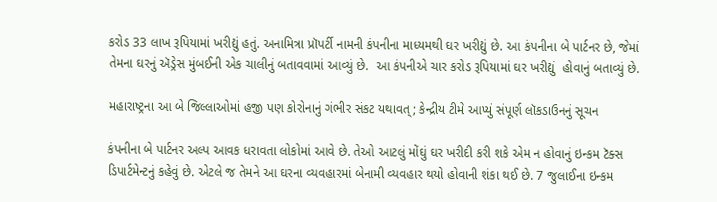કરોડ 33 લાખ રૂપિયામાં ખરીદ્યું હતું. અનામિત્રા પ્રૉપર્ટી નામની કંપનીના માધ્યમથી ઘર ખરીદ્યું છે. આ કંપનીના બે પાર્ટનર છે, જેમાં તેમના ઘરનું ઍડ્રેસ મુંબઈની એક ચાલીનું બતાવવામાં આવ્યું છે.  આ કંપનીએ ચાર કરોડ રૂપિયામાં ઘર ખરીદ્યું  હોવાનું બતાવ્યું છે.

મહારાષ્ટ્રના આ બે જિલ્લાઓમાં હજી પણ કોરોનાનું ગંભીર સંકટ યથાવત્; કેન્દ્રીય ટીમે આપ્યું સંપૂર્ણ લૉકડાઉનનું સૂચન

કંપનીના બે પાર્ટનર અલ્પ આવક ધરાવતા લોકોમાં આવે છે. તેઓ આટલું મોંઘું ઘર ખરીદી કરી શકે એમ ન હોવાનું ઇન્કમ ટૅક્સ ડિપાર્ટમેન્ટનું કહેવું છે. એટલે જ તેમને આ ઘરના વ્યવહારમાં બેનામી વ્યવહાર થયો હોવાની શંકા થઈ છે. 7 જુલાઈના ઇન્કમ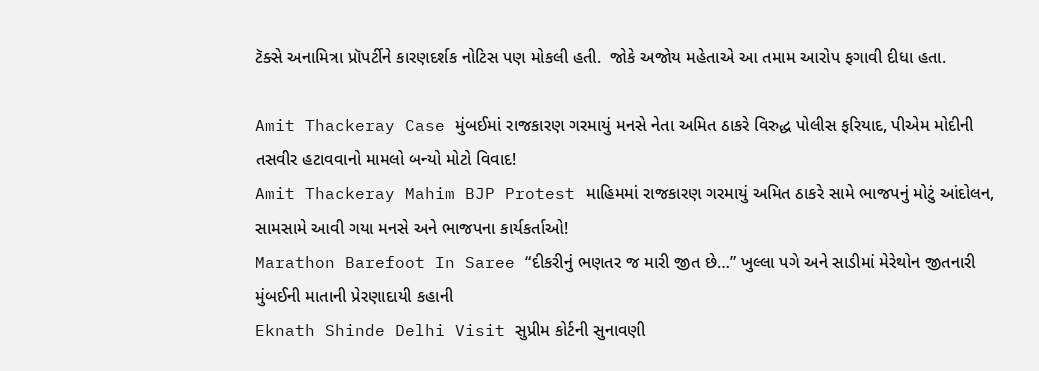ટૅક્સે અનામિત્રા પ્રૉપર્ટીને કારણદર્શક નોટિસ પણ મોકલી હતી.  જોકે અજોય મહેતાએ આ તમામ આરોપ ફગાવી દીધા હતા.

Amit Thackeray Case મુંબઈમાં રાજકારણ ગરમાયું મનસે નેતા અમિત ઠાકરે વિરુદ્ધ પોલીસ ફરિયાદ, પીએમ મોદીની તસવીર હટાવવાનો મામલો બન્યો મોટો વિવાદ!
Amit Thackeray Mahim BJP Protest માહિમમાં રાજકારણ ગરમાયું અમિત ઠાકરે સામે ભાજપનું મોટું આંદોલન, સામસામે આવી ગયા મનસે અને ભાજપના કાર્યકર્તાઓ!
Marathon Barefoot In Saree “દીકરીનું ભણતર જ મારી જીત છે…” ખુલ્લા પગે અને સાડીમાં મેરેથોન જીતનારી મુંબઈની માતાની પ્રેરણાદાયી કહાની
Eknath Shinde Delhi Visit સુપ્રીમ કોર્ટની સુનાવણી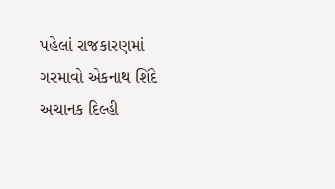પહેલાં રાજકારણમાં ગરમાવો એકનાથ શિંદે અચાનક દિલ્હી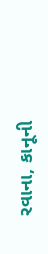રવાના, કાનૂની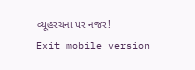વ્યૂહરચના પર નજર!
Exit mobile version